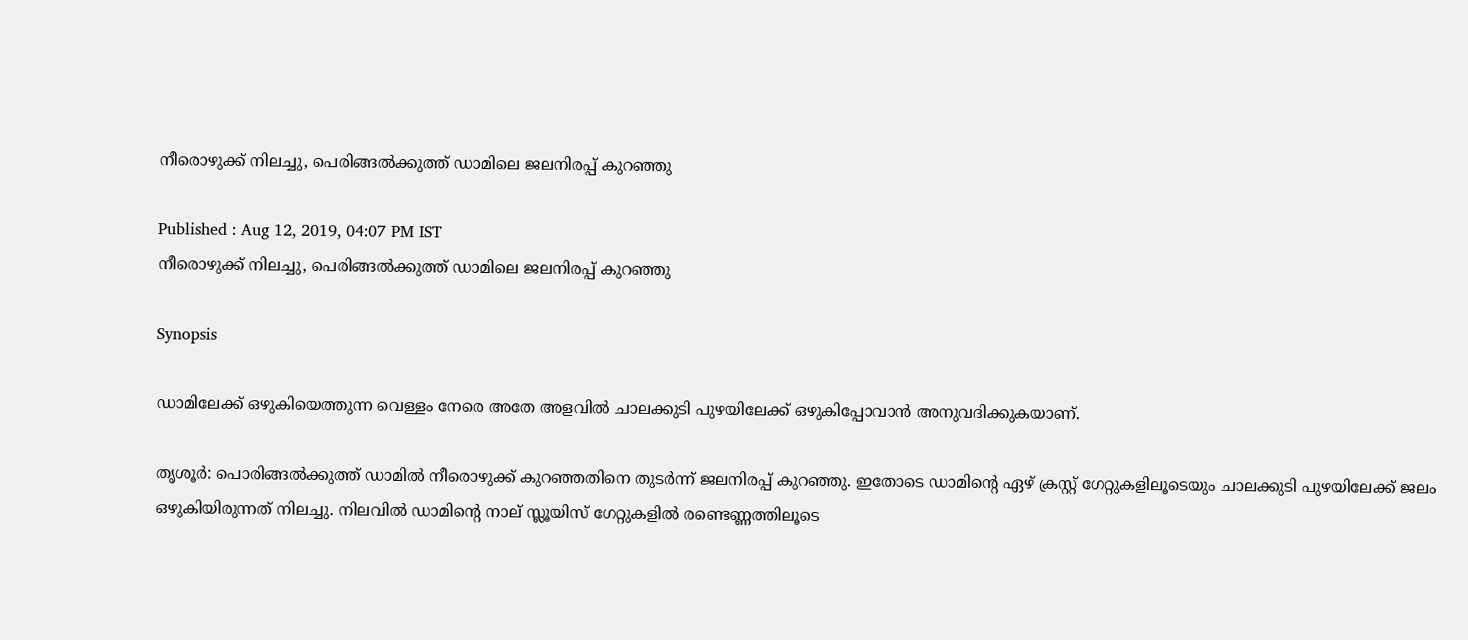നീരൊഴുക്ക് നിലച്ചു, പെരിങ്ങല്‍ക്കുത്ത് ഡാമിലെ ജലനിരപ്പ് കുറഞ്ഞു

Published : Aug 12, 2019, 04:07 PM IST
നീരൊഴുക്ക് നിലച്ചു, പെരിങ്ങല്‍ക്കുത്ത് ഡാമിലെ ജലനിരപ്പ് കുറഞ്ഞു

Synopsis

ഡാമിലേക്ക് ഒഴുകിയെത്തുന്ന വെള്ളം നേരെ അതേ അളവില്‍ ചാലക്കുടി പുഴയിലേക്ക് ഒഴുകിപ്പോവാന്‍ അനുവദിക്കുകയാണ്.

തൃശൂര്‍: പൊരിങ്ങല്‍ക്കുത്ത് ഡാമില്‍ നീരൊഴുക്ക് കുറഞ്ഞതിനെ തുടര്‍ന്ന് ജലനിരപ്പ് കുറഞ്ഞു. ഇതോടെ ഡാമിന്‍റെ ഏഴ് ക്രസ്റ്റ് ഗേറ്റുകളിലൂടെയും ചാലക്കുടി പുഴയിലേക്ക് ജലം ഒഴുകിയിരുന്നത് നിലച്ചു. നിലവില്‍ ഡാമിന്‍റെ നാല് സ്ലൂയിസ് ഗേറ്റുകളില്‍ രണ്ടെണ്ണത്തിലൂടെ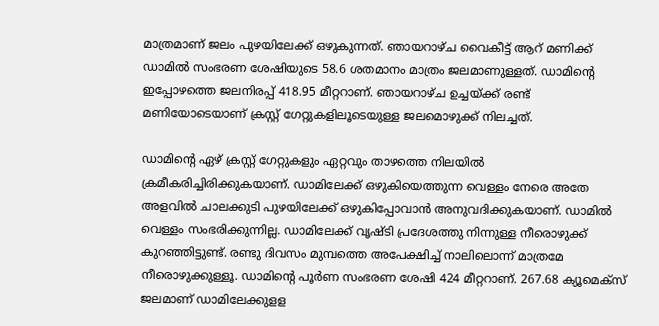മാത്രമാണ് ജലം പുഴയിലേക്ക് ഒഴുകുന്നത്. ഞായറാഴ്ച വൈകീട്ട് ആറ് മണിക്ക് ഡാമില്‍ സംഭരണ ശേഷിയുടെ 58.6 ശതമാനം മാത്രം ജലമാണുള്ളത്. ഡാമിന്‍റെ ഇപ്പോഴത്തെ ജലനിരപ്പ് 418.95 മീറ്ററാണ്. ഞായറാഴ്ച ഉച്ചയ്ക്ക് രണ്ട് മണിയോടെയാണ് ക്രസ്റ്റ് ഗേറ്റുകളിലൂടെയുള്ള ജലമൊഴുക്ക് നിലച്ചത്.

ഡാമിന്‍റെ ഏഴ് ക്രസ്റ്റ് ഗേറ്റുകളും ഏറ്റവും താഴത്തെ നിലയില്‍ ക്രമീകരിച്ചിരിക്കുകയാണ്. ഡാമിലേക്ക് ഒഴുകിയെത്തുന്ന വെള്ളം നേരെ അതേ അളവില്‍ ചാലക്കുടി പുഴയിലേക്ക് ഒഴുകിപ്പോവാന്‍ അനുവദിക്കുകയാണ്. ഡാമില്‍ വെള്ളം സംഭരിക്കുന്നില്ല. ഡാമിലേക്ക് വൃഷ്ടി പ്രദേശത്തു നിന്നുള്ള നീരൊഴുക്ക് കുറഞ്ഞിട്ടുണ്ട്. രണ്ടു ദിവസം മുമ്പത്തെ അപേക്ഷിച്ച് നാലിലൊന്ന് മാത്രമേ നീരൊഴുക്കുള്ളൂ. ഡാമിന്‍റെ പൂര്‍ണ സംഭരണ ശേഷി 424 മീറ്ററാണ്. 267.68 ക്യൂമെക്സ് ജലമാണ് ഡാമിലേക്കുളള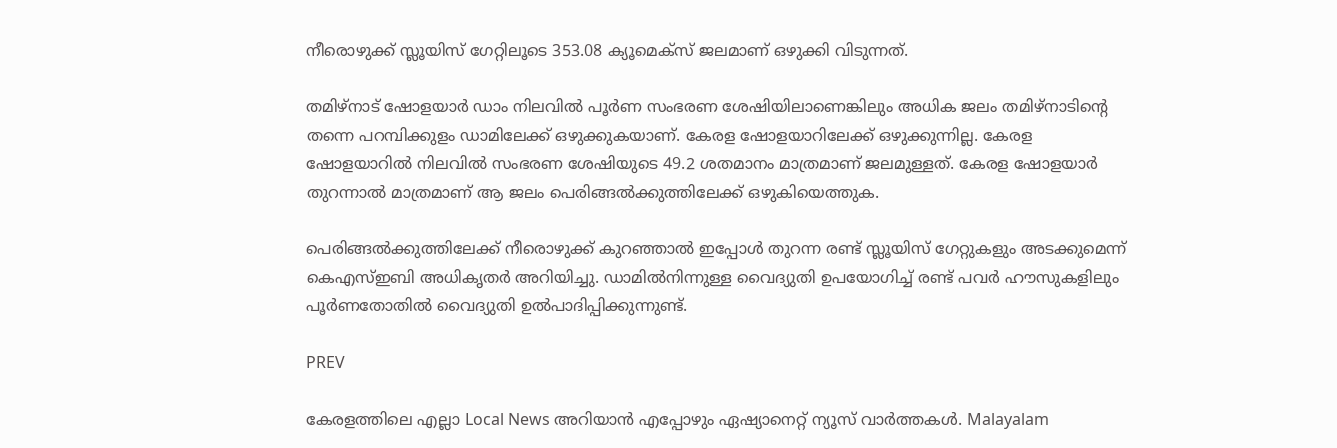നീരൊഴുക്ക് സ്ലൂയിസ് ഗേറ്റിലൂടെ 353.08 ക്യൂമെക്സ് ജലമാണ് ഒഴുക്കി വിടുന്നത്.

തമിഴ്‌നാട് ഷോളയാര്‍ ഡാം നിലവില്‍ പൂര്‍ണ സംഭരണ ശേഷിയിലാണെങ്കിലും അധിക ജലം തമിഴ്‌നാടിന്‍റെ തന്നെ പറമ്പിക്കുളം ഡാമിലേക്ക് ഒഴുക്കുകയാണ്. കേരള ഷോളയാറിലേക്ക് ഒഴുക്കുന്നില്ല. കേരള ഷോളയാറില്‍ നിലവില്‍ സംഭരണ ശേഷിയുടെ 49.2 ശതമാനം മാത്രമാണ് ജലമുള്ളത്. കേരള ഷോളയാര്‍ തുറന്നാല്‍ മാത്രമാണ് ആ ജലം പെരിങ്ങല്‍ക്കുത്തിലേക്ക് ഒഴുകിയെത്തുക.

പെരിങ്ങല്‍ക്കുത്തിലേക്ക് നീരൊഴുക്ക് കുറഞ്ഞാല്‍ ഇപ്പോള്‍ തുറന്ന രണ്ട് സ്ലൂയിസ് ഗേറ്റുകളും അടക്കുമെന്ന് കെഎസ്ഇബി അധികൃതര്‍ അറിയിച്ചു. ഡാമില്‍നിന്നുള്ള വൈദ്യുതി ഉപയോഗിച്ച് രണ്ട് പവര്‍ ഹൗസുകളിലും പൂര്‍ണതോതില്‍ വൈദ്യുതി ഉല്‍പാദിപ്പിക്കുന്നുണ്ട്.

PREV

കേരളത്തിലെ എല്ലാ Local News അറിയാൻ എപ്പോഴും ഏഷ്യാനെറ്റ് ന്യൂസ് വാർത്തകൾ. Malayalam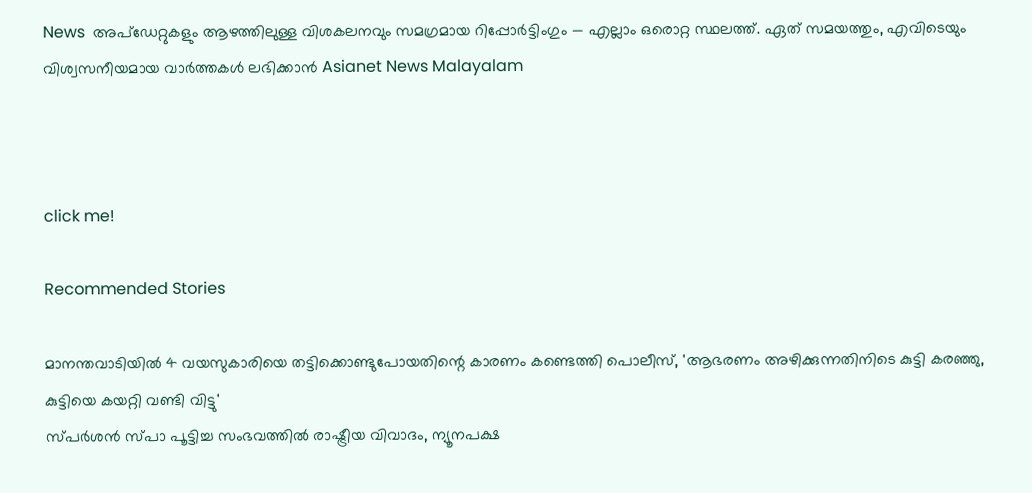News  അപ്‌ഡേറ്റുകളും ആഴത്തിലുള്ള വിശകലനവും സമഗ്രമായ റിപ്പോർട്ടിംഗും — എല്ലാം ഒരൊറ്റ സ്ഥലത്ത്. ഏത് സമയത്തും, എവിടെയും വിശ്വസനീയമായ വാർത്തകൾ ലഭിക്കാൻ Asianet News Malayalam



click me!

Recommended Stories

മാനന്തവാടിയില്‍ 4 വയസുകാരിയെ തട്ടിക്കൊണ്ടുപോയതിന്റെ കാരണം കണ്ടെത്തി പൊലീസ്, 'ആഭരണം അഴിക്കുന്നതിനിടെ കുട്ടി കരഞ്ഞു, കുട്ടിയെ കയറ്റി വണ്ടി വിട്ടു'
സ്പര്‍ശൻ സ്പാ പൂട്ടിച്ച സംഭവത്തിൽ രാഷ്ട്രീയ വിവാദം, ന്യൂനപക്ഷ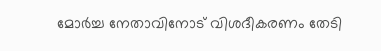മോർച്ച നേതാവിനോട് വിശദീകരണം തേടി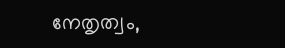നേതൃത്വം,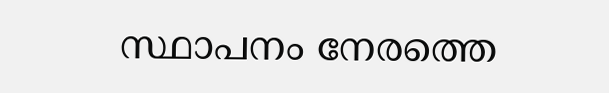സ്ഥാപനം നേരത്തെ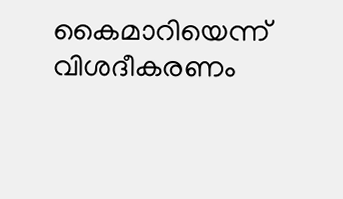കൈമാറിയെന്ന് വിശദീകരണം